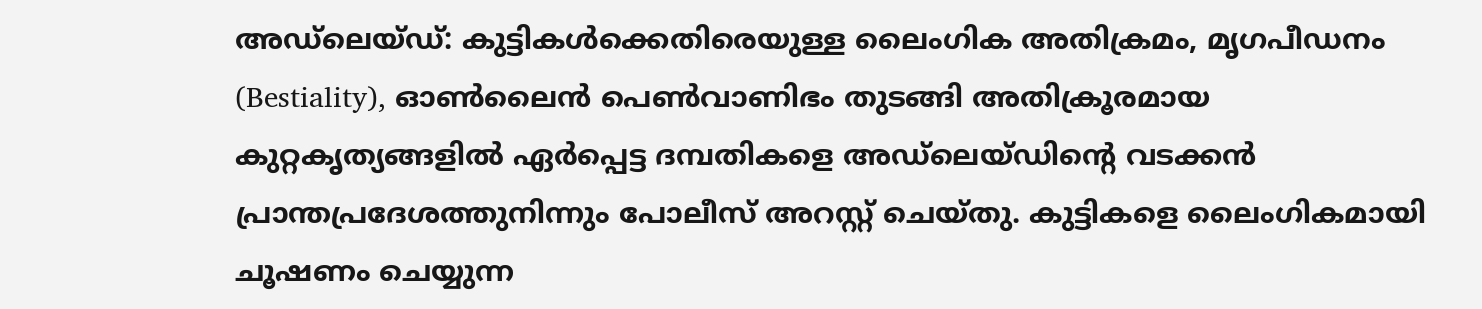അഡ്ലെയ്ഡ്: കുട്ടികൾക്കെതിരെയുള്ള ലൈംഗിക അതിക്രമം, മൃഗപീഡനം (Bestiality), ഓൺലൈൻ പെൺവാണിഭം തുടങ്ങി അതിക്രൂരമായ കുറ്റകൃത്യങ്ങളിൽ ഏർപ്പെട്ട ദമ്പതികളെ അഡ്ലെയ്ഡിന്റെ വടക്കൻ പ്രാന്തപ്രദേശത്തുനിന്നും പോലീസ് അറസ്റ്റ് ചെയ്തു. കുട്ടികളെ ലൈംഗികമായി ചൂഷണം ചെയ്യുന്ന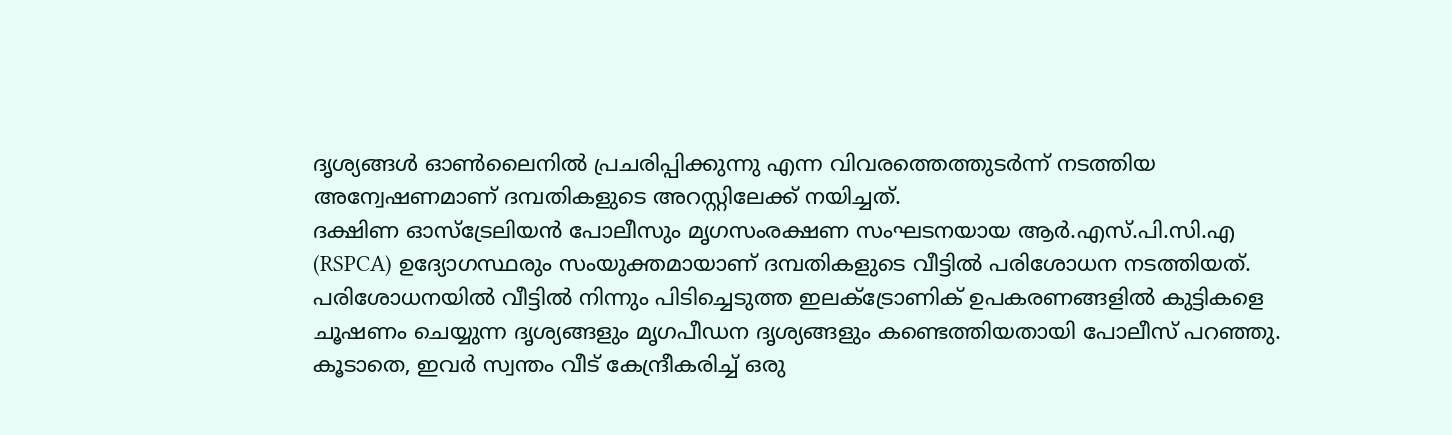ദൃശ്യങ്ങൾ ഓൺലൈനിൽ പ്രചരിപ്പിക്കുന്നു എന്ന വിവരത്തെത്തുടർന്ന് നടത്തിയ അന്വേഷണമാണ് ദമ്പതികളുടെ അറസ്റ്റിലേക്ക് നയിച്ചത്.
ദക്ഷിണ ഓസ്ട്രേലിയൻ പോലീസും മൃഗസംരക്ഷണ സംഘടനയായ ആർ.എസ്.പി.സി.എ (RSPCA) ഉദ്യോഗസ്ഥരും സംയുക്തമായാണ് ദമ്പതികളുടെ വീട്ടിൽ പരിശോധന നടത്തിയത്. പരിശോധനയിൽ വീട്ടിൽ നിന്നും പിടിച്ചെടുത്ത ഇലക്ട്രോണിക് ഉപകരണങ്ങളിൽ കുട്ടികളെ ചൂഷണം ചെയ്യുന്ന ദൃശ്യങ്ങളും മൃഗപീഡന ദൃശ്യങ്ങളും കണ്ടെത്തിയതായി പോലീസ് പറഞ്ഞു. കൂടാതെ, ഇവർ സ്വന്തം വീട് കേന്ദ്രീകരിച്ച് ഒരു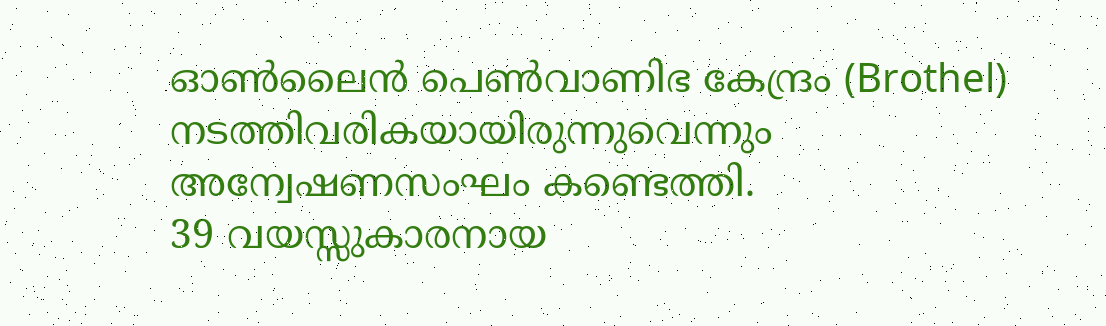ഓൺലൈൻ പെൺവാണിഭ കേന്ദ്രം (Brothel) നടത്തിവരികയായിരുന്നുവെന്നും അന്വേഷണസംഘം കണ്ടെത്തി.
39 വയസ്സുകാരനായ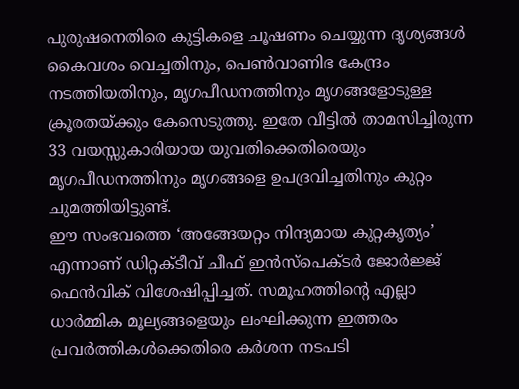പുരുഷനെതിരെ കുട്ടികളെ ചൂഷണം ചെയ്യുന്ന ദൃശ്യങ്ങൾ കൈവശം വെച്ചതിനും, പെൺവാണിഭ കേന്ദ്രം നടത്തിയതിനും, മൃഗപീഡനത്തിനും മൃഗങ്ങളോടുള്ള ക്രൂരതയ്ക്കും കേസെടുത്തു. ഇതേ വീട്ടിൽ താമസിച്ചിരുന്ന 33 വയസ്സുകാരിയായ യുവതിക്കെതിരെയും മൃഗപീഡനത്തിനും മൃഗങ്ങളെ ഉപദ്രവിച്ചതിനും കുറ്റം ചുമത്തിയിട്ടുണ്ട്.
ഈ സംഭവത്തെ ‘അങ്ങേയറ്റം നിന്ദ്യമായ കുറ്റകൃത്യം’ എന്നാണ് ഡിറ്റക്ടീവ് ചീഫ് ഇൻസ്പെക്ടർ ജോർജ്ജ് ഫെൻവിക് വിശേഷിപ്പിച്ചത്. സമൂഹത്തിന്റെ എല്ലാ ധാർമ്മിക മൂല്യങ്ങളെയും ലംഘിക്കുന്ന ഇത്തരം പ്രവർത്തികൾക്കെതിരെ കർശന നടപടി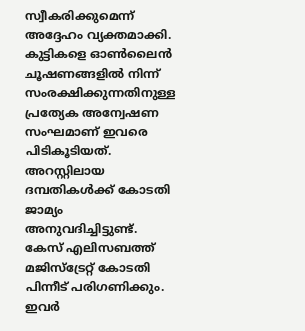സ്വീകരിക്കുമെന്ന് അദ്ദേഹം വ്യക്തമാക്കി. കുട്ടികളെ ഓൺലൈൻ ചൂഷണങ്ങളിൽ നിന്ന് സംരക്ഷിക്കുന്നതിനുള്ള പ്രത്യേക അന്വേഷണ സംഘമാണ് ഇവരെ പിടികൂടിയത്. അറസ്റ്റിലായ ദമ്പതികൾക്ക് കോടതി ജാമ്യം അനുവദിച്ചിട്ടുണ്ട്. കേസ് എലിസബത്ത് മജിസ്ട്രേറ്റ് കോടതി പിന്നീട് പരിഗണിക്കും. ഇവർ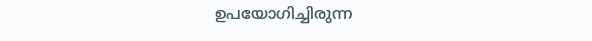ഉപയോഗിച്ചിരുന്ന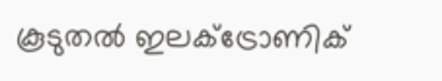കൂടുതൽ ഇലക്ട്രോണിക്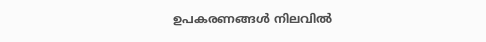ഉപകരണങ്ങൾ നിലവിൽ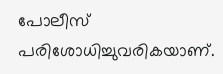പോലീസ് പരിശോധിച്ചുവരികയാണ്.